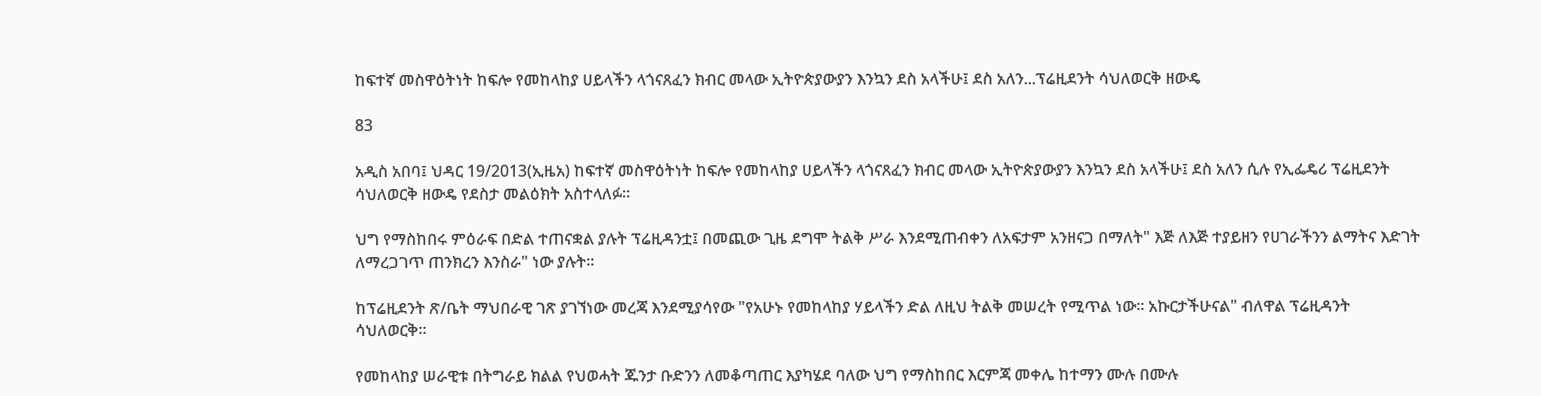ከፍተኛ መስዋዕትነት ከፍሎ የመከላከያ ሀይላችን ላጎናጸፈን ክብር መላው ኢትዮጵያውያን እንኳን ደስ አላችሁ፤ ደስ አለን...ፕሬዚደንት ሳህለወርቅ ዘውዴ

83

አዲስ አበባ፤ ህዳር 19/2013(ኢዜአ) ከፍተኛ መስዋዕትነት ከፍሎ የመከላከያ ሀይላችን ላጎናጸፈን ክብር መላው ኢትዮጵያውያን እንኳን ደስ አላችሁ፤ ደስ አለን ሲሉ የኢፌዴሪ ፕሬዚደንት ሳህለወርቅ ዘውዴ የደስታ መልዕክት አስተላለፉ።

ህግ የማስከበሩ ምዕራፍ በድል ተጠናቋል ያሉት ፕሬዚዳንቷ፤ በመጪው ጊዜ ደግሞ ትልቅ ሥራ እንደሚጠብቀን ለአፍታም አንዘናጋ በማለት" እጅ ለእጅ ተያይዘን የሀገራችንን ልማትና እድገት ለማረጋገጥ ጠንክረን እንስራ" ነው ያሉት።

ከፕሬዚደንት ጽ/ቤት ማህበራዊ ገጽ ያገኘነው መረጃ እንደሚያሳየው "የአሁኑ የመከላከያ ሃይላችን ድል ለዚህ ትልቅ መሠረት የሚጥል ነው፡፡ አኩርታችሁናል" ብለዋል ፕሬዚዳንት ሳህለወርቅ።

የመከላከያ ሠራዊቱ በትግራይ ክልል የህወሓት ጁንታ ቡድንን ለመቆጣጠር እያካሄደ ባለው ህግ የማስከበር እርምጃ መቀሌ ከተማን ሙሉ በሙሉ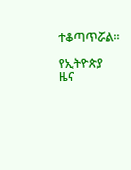ተቆጣጥሯል።

የኢትዮጵያ ዜና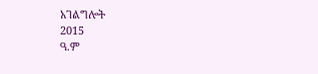አገልግሎት
2015
ዓ.ም